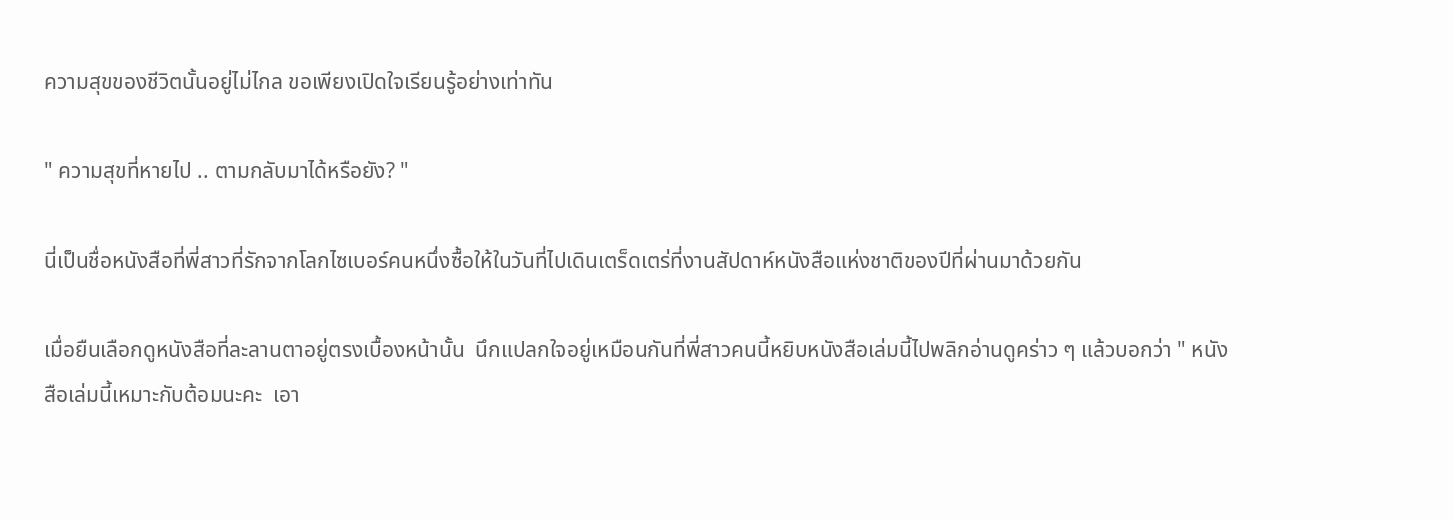ความสุขของชีวิตนั้นอยู่ไม่ไกล ขอเพียงเปิดใจเรียนรู้อย่างเท่าทัน

" ความสุขที่หายไป .. ตามกลับมาได้หรือยัง? "

นี่เป็นชื่อหนังสือที่พี่สาวที่รักจากโลกไซเบอร์คนหนึ่งซื้อให้ในวันที่ไปเดินเตร็ดเตร่ที่งานสัปดาห์หนังสือแห่งชาติของปีที่ผ่านมาด้วยกัน

เมื่อยืนเลือกดูหนังสือที่ละลานตาอยู่ตรงเบื้องหน้านั้น  นึกแปลกใจอยู่เหมือนกันที่พี่สาวคนนี้หยิบหนังสือเล่มนี้ไปพลิกอ่านดูคร่าว ๆ แล้วบอกว่า " หนังสือเล่มนี้เหมาะกับต้อมนะคะ  เอา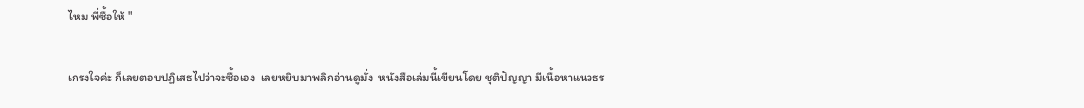ไหม พี่ซื้อให้ "

เกรงใจค่ะ ก็เลยตอบปฏิเสธไปว่าจะซื้อเอง  เลยหยิบมาพลิกอ่านดูมั่ง  หนังสือเล่มนี้เขียนโดย ชุติปัญญา มีเนื้อหาแนวธร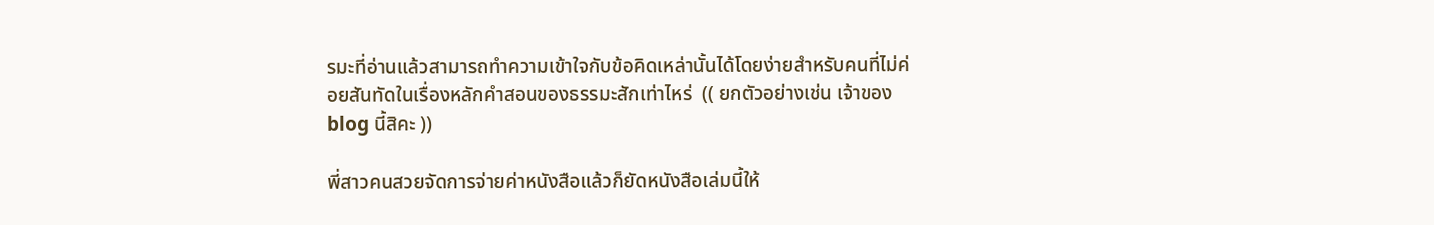รมะที่อ่านแล้วสามารถทำความเข้าใจกับข้อคิดเหล่านั้นได้โดยง่ายสำหรับคนที่ไม่ค่อยสันทัดในเรื่องหลักคำสอนของธรรมะสักเท่าไหร่  (( ยกตัวอย่างเช่น เจ้าของ blog นี้สิคะ ))

พี่สาวคนสวยจัดการจ่ายค่าหนังสือแล้วก็ยัดหนังสือเล่มนี้ให้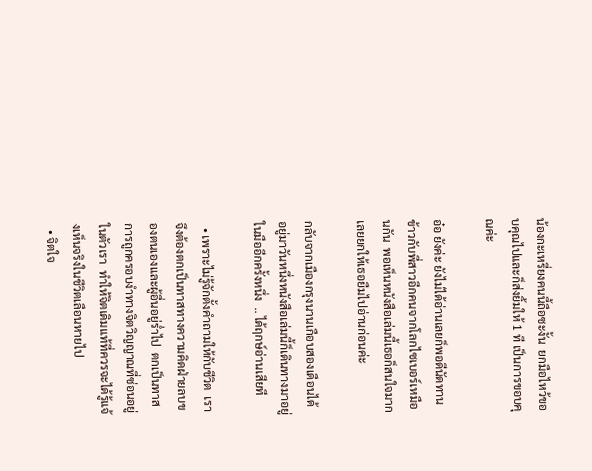น้องกะเหรี่ยงคนนี้ถือซะงั้น  ยกมือไหว้ขอบคุณไปและก็ส่งยิ้มให้ 1 ที เป็นการขอบคุณค่ะ

อ๋อ ยังค่ะ ยังไม่ได้อ่านเลยก็พอดีนัดทานข้าวกับพี่สาวอีกคนจากโลกไซเบอร์เหมือนกัน  พอเห็นหนังสือเล่มนี้เธอก็สนใจมาก  เลยยกให้เธอยืมไปอ่านก่อนค่ะ

กลับจากเมืองกรุงนานเกือบสองเดือนได้  อยู่มาวันหนึ่งหนังสือเล่มนี้ก็เดินทางมาอยู่ในมืออีกครั้งหนึ่ง  .. ได้ฤกษ์อ่านเสียที

  • เพราะไม่รู้จักตั้งคำถามให้กับชีวิต  เราจึงต้องตกเป็นทาสทางความคิดฝ่ายลบของตนเองและผู้อื่นอยู่ร่ำไป  ตกเป็นทาสการถูกครอบงำทางจิตวิญญาณที่ซ่อนอยู่ในตัวเรา  ทำให้จิตเดิมแท้ที่ควรจะได้รู้แจ้งเห็นจริงในชีวิตเลือนหายไป
  • จิตใจ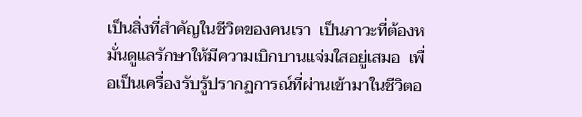เป็นสิ่งที่สำคัญในชีวิตของคนเรา  เป็นภาวะที่ต้องหมั่นดูแลรักษาให้มีความเบิกบานแจ่มใสอยู่เสมอ  เพื่อเป็นเครื่องรับรู้ปรากฏการณ์ที่ผ่านเข้ามาในชีวิตอ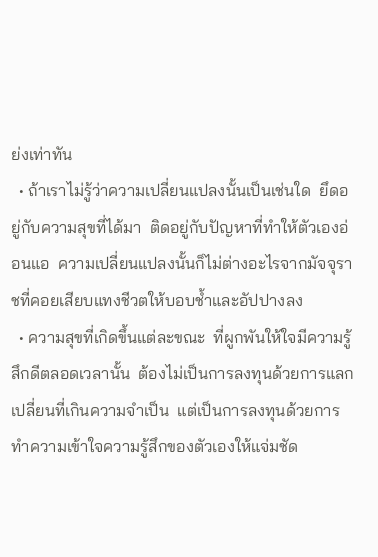ย่งเท่าทัน
  • ถ้าเราไม่รู้ว่าความเปลี่ยนแปลงนั้นเป็นเช่นใด  ยึดอยู่กับความสุขที่ได้มา  ติดอยู่กับปัญหาที่ทำให้ตัวเองอ่อนแอ  ความเปลี่ยนแปลงนั้นก็ไม่ต่างอะไรจากมัจจุราชที่คอยเสียบแทงชีวตให้บอบช้ำและอัปปางลง
  • ความสุขที่เกิดขึ้นแต่ละขณะ  ที่ผูกพันให้ใจมีความรู้สึกดีตลอดเวลานั้น  ต้องไม่เป็นการลงทุนด้วยการแลกเปลี่ยนที่เกินความจำเป็น  แต่เป็นการลงทุนด้วยการทำความเข้าใจความรู้สึกของตัวเองให้แจ่มชัด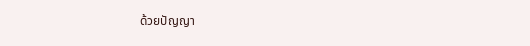ด้วยปัญญา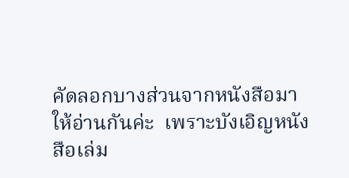คัดลอกบางส่วนจากหนังสือมาให้อ่านกันค่ะ  เพราะบังเอิญหนังสือเล่ม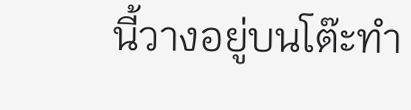นี้วางอยู่บนโต๊ะทำ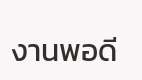งานพอดี